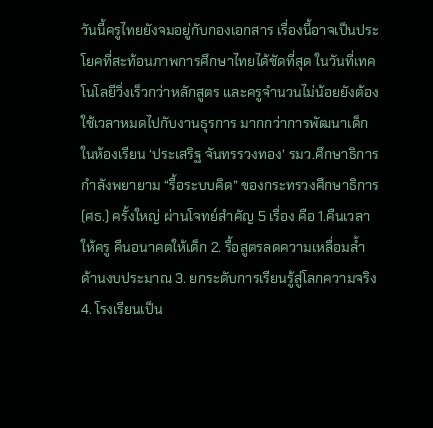วันนี้ครูไทยยังจมอยู่กับกองเอกสาร เรื่องนี้อาจเป็นประโยคที่สะท้อนภาพการศึกษาไทยได้ชัดที่สุด ในวันที่เทคโนโลยีวิ่งเร็วกว่าหลักสูตร และครูจำนวนไม่น้อยยังต้องใช้เวลาหมดไปกับงานธุรการ มากกว่าการพัฒนาเด็กในห้องเรียน ‘ประเสริฐ จันทรรวงทอง’ รมว.ศึกษาธิการ กำลังพยายาม “รื้อระบบคิด” ของกระทรวงศึกษาธิการ (ศธ.) ครั้งใหญ่ ผ่านโจทย์สำคัญ 5 เรื่อง คือ 1.คืนเวลาให้ครู คืนอนาคตให้เด็ก 2. รื้อสูตรลดความเหลื่อมล้ำด้านงบประมาณ 3. ยกระดับการเรียนรู้สู่โลกความจริง 4. โรงเรียนเป็น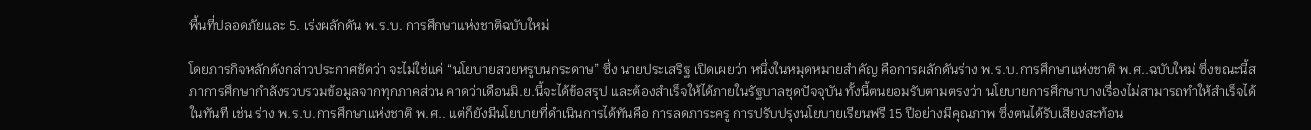พื้นที่ปลอดภัยและ 5. เร่งผลักดัน พ.ร.บ. การศึกษาแห่งชาติฉบับใหม่

โดยภารกิจหลักดังกล่าวประกาศชัดว่า จะไม่ใช่แค่ “นโยบายสวยหรูบนกระดาษ” ซึ่ง นายประเสริฐ เปิดเผยว่า หนึ่งในหมุดหมายสำคัญ คือการผลักดันร่าง พ.ร.บ.การศึกษาแห่งชาติ พ.ศ..ฉบับใหม่ ซึ่งขณะนี้สภาการศึกษากำลังรวบรวมข้อมูลจากทุกภาคส่วน คาดว่าเดือนมิ.ย.นี้จะได้ข้อสรุป และต้องสำเร็จให้ได้ภายในรัฐบาลชุดปัจจุบัน ทั้งนี้ตนยอมรับตามตรงว่า นโยบายการศึกษาบางเรื่องไม่สามารถทำให้สำเร็จได้ในทันที เช่น ร่าง พ.ร.บ.การศึกษาแห่งชาติ พ.ศ.. แต่ก็ยังมีนโยบายที่ดำเนินการได้ทันคือ การลดภาระครู การปรับปรุงนโยบายเรียนฟรี 15 ปีอย่างมีคุณภาพ ซึ่งตนได้รับเสียงสะท้อน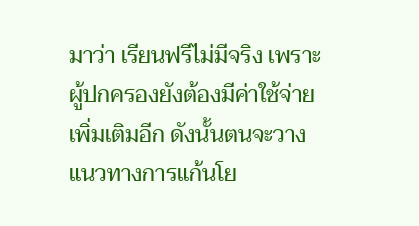มาว่า เรียนฟรีไม่มีจริง เพราะผู้ปกครองยังต้องมีค่าใช้จ่ายเพิ่มเติมอีก ดังนั้นตนจะวางแนวทางการแก้นโย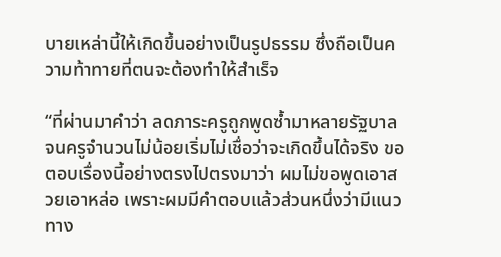บายเหล่านี้ให้เกิดขึ้นอย่างเป็นรูปธรรม ซึ่งถือเป็นความท้าทายที่ตนจะต้องทำให้สำเร็จ

“ที่ผ่านมาคำว่า ลดภาระครูถูกพูดซ้ำมาหลายรัฐบาล จนครูจำนวนไม่น้อยเริ่มไม่เชื่อว่าจะเกิดขึ้นได้จริง ขอตอบเรื่องนี้อย่างตรงไปตรงมาว่า ผมไม่ขอพูดเอาสวยเอาหล่อ เพราะผมมีคำตอบแล้วส่วนหนึ่งว่ามีแนวทาง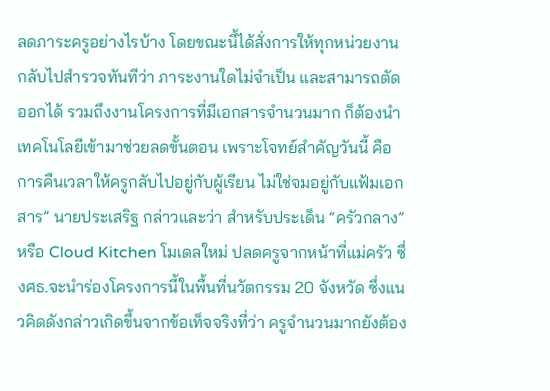ลดภาระครูอย่างไรบ้าง โดยขณะนี้ได้สั่งการให้ทุกหน่วยงานกลับไปสำรวจทันทีว่า ภาระงานใดไม่จำเป็น และสามารถตัดออกได้ รวมถึงงานโครงการที่มีเอกสารจำนวนมาก ก็ต้องนำเทคโนโลยีเข้ามาช่วยลดขั้นตอน เพราะโจทย์สำคัญวันนี้ คือการคืนเวลาให้ครูกลับไปอยู่กับผู้เรียน ไม่ใช่จมอยู่กับแฟ้มเอกสาร” นายประเสริฐ กล่าวและว่า สำหรับประเด็น “ครัวกลาง” หรือ Cloud Kitchen โมเดลใหม่ ปลดครูจากหน้าที่แม่ครัว ซึ่งศธ.จะนำร่องโครงการนี้ในพื้นที่นวัตกรรม 20 จังหวัด ซึ่งแนวคิดดังกล่าวเกิดขึ้นจากข้อเท็จจริงที่ว่า ครูจำนวนมากยังต้อง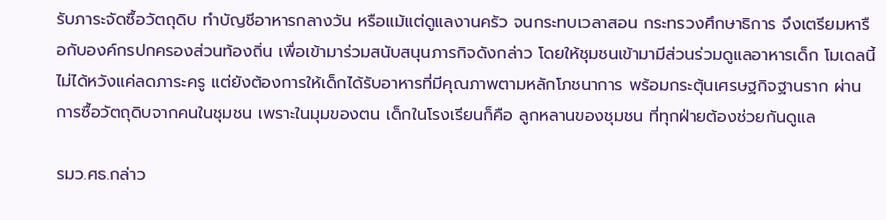รับภาระจัดซื้อวัตถุดิบ ทำบัญชีอาหารกลางวัน หรือแม้แต่ดูแลงานครัว จนกระทบเวลาสอน กระทรวงศึกษาธิการ จึงเตรียมหารือกับองค์กรปกครองส่วนท้องถิ่น เพื่อเข้ามาร่วมสนับสนุนภารกิจดังกล่าว โดยให้ชุมชนเข้ามามีส่วนร่วมดูแลอาหารเด็ก โมเดลนี้ไม่ได้หวังแค่ลดภาระครู แต่ยังต้องการให้เด็กได้รับอาหารที่มีคุณภาพตามหลักโภชนาการ พร้อมกระตุ้นเศรษฐกิจฐานราก ผ่านการซื้อวัตถุดิบจากคนในชุมชน เพราะในมุมของตน เด็กในโรงเรียนก็คือ ลูกหลานของชุมชน ที่ทุกฝ่ายต้องช่วยกันดูแล

รมว.ศธ.กล่าว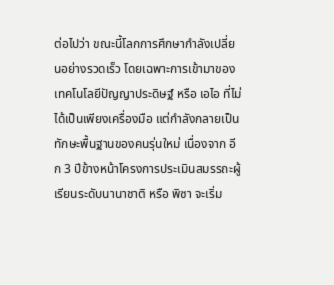ต่อไปว่า ขณะนี้โลกการศึกษากำลังเปลี่ยนอย่างรวดเร็ว โดยเฉพาะการเข้ามาของเทคโนโลยีปัญญาประดิษฐ์ หรือ เอไอ ที่ไม่ได้เป็นเพียงเครื่องมือ แต่กำลังกลายเป็นทักษะพื้นฐานของคนรุ่นใหม่ เนื่องจาก อีก 3 ปีข้างหน้าโครงการประเมินสมรรถะผู้เรียนระดับนานาชาติ หรือ พิซา จะเริ่ม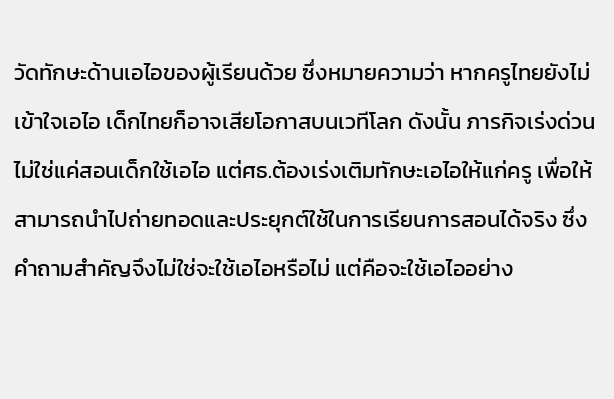วัดทักษะด้านเอไอของผู้เรียนด้วย ซึ่งหมายความว่า หากครูไทยยังไม่เข้าใจเอไอ เด็กไทยก็อาจเสียโอกาสบนเวทีโลก ดังนั้น ภารกิจเร่งด่วนไม่ใช่แค่สอนเด็กใช้เอไอ แต่ศธ.ต้องเร่งเติมทักษะเอไอให้แก่ครู เพื่อให้สามารถนำไปถ่ายทอดและประยุกต์ใช้ในการเรียนการสอนได้จริง ซึ่งคำถามสำคัญจึงไม่ใช่จะใช้เอไอหรือไม่ แต่คือจะใช้เอไออย่าง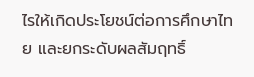ไรให้เกิดประโยชน์ต่อการศึกษาไทย และยกระดับผลสัมฤทธิ์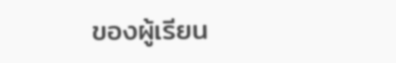ของผู้เรียน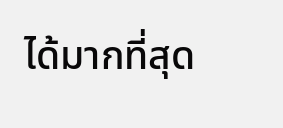ได้มากที่สุด